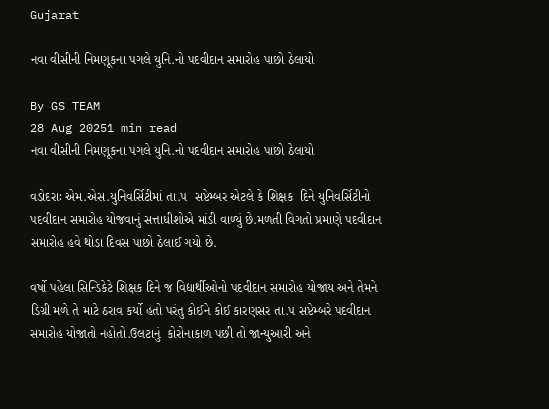Gujarat

નવા વીસીની નિમણૂકના પગલે યુનિ.નો પદવીદાન સમારોહ પાછો ઠેલાયો

By GS TEAM
28 Aug 20251 min read
નવા વીસીની નિમણૂકના પગલે યુનિ.નો પદવીદાન સમારોહ પાછો ઠેલાયો

વડોદરાઃ એમ.એસ.યુનિવર્સિટીમાં તા.૫  સપ્ટેમ્બર એટલે કે શિક્ષક  દિને યુનિવર્સિટીનો પદવીદાન સમારોહ યોજવાનું સત્તાધીશોએ માંડી વાળ્યું છે.મળતી વિગતો પ્રમાણે પદવીદાન સમારોહ હવે થોડા દિવસ પાછો ઠેલાઈ ગયો છે.

વર્ષો પહેલા સિન્ડિકેટે શિક્ષક દિને જ વિદ્યાર્થીઓનો પદવીદાન સમારોહ યોજાય અને તેમને ડિગ્રી મળે તે માટે ઠરાવ કર્યો હતો પરંતુ કોઈને કોઈ કારણસર તા.૫ સપ્ટેમ્બરે પદવીદાન સમારોહ યોજાતો નહોતો.ઉલટાનું  કોરોનાકાળ પછી તો જાન્યુઆરી અને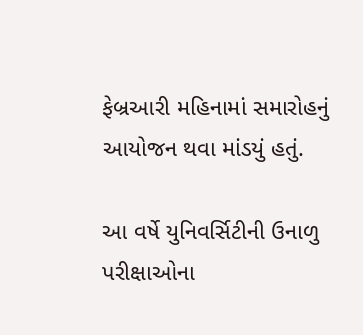ફેબ્રઆરી મહિનામાં સમારોહનું આયોજન થવા માંડયું હતું.

આ વર્ષે યુનિવર્સિટીની ઉનાળુ પરીક્ષાઓના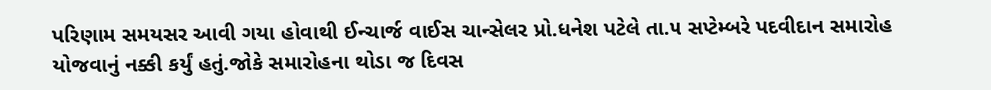પરિણામ સમયસર આવી ગયા હોવાથી ઈન્ચાર્જ વાઈસ ચાન્સેલર પ્રો.ધનેશ પટેલે તા.૫ સપ્ટેમ્બરે પદવીદાન સમારોહ યોજવાનું નક્કી કર્યું હતું.જોકે સમારોહના થોડા જ દિવસ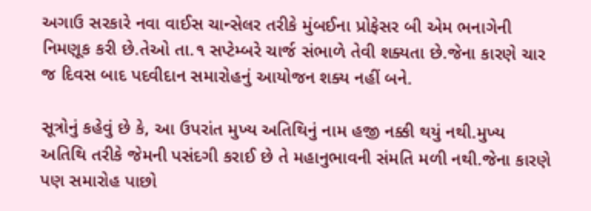અગાઉ સરકારે નવા વાઈસ ચાન્સેલર તરીકે મુંબઈના પ્રોફેસર બી એમ ભનાગેની નિમણૂક કરી છે.તેઓ તા.૧ સપ્ટેમ્બરે ચાર્જ સંભાળે તેવી શક્યતા છે.જેના કારણે ચાર જ દિવસ બાદ પદવીદાન સમારોહનું આયોજન શક્ય નહીં બને.

સૂત્રોનું કહેવું છે કે, આ ઉપરાંત મુખ્ય અતિથિનું નામ હજી નક્કી થયું નથી.મુખ્ય અતિથિ તરીકે જેમની પસંદગી કરાઈ છે તે મહાનુભાવની સંમતિ મળી નથી.જેના કારણે પણ સમારોહ પાછો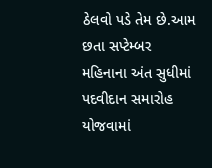ઠેલવો પડે તેમ છે.આમ છતા સપ્ટેમ્બર મહિનાના અંત સુધીમાં પદવીદાન સમારોહ યોજવામાં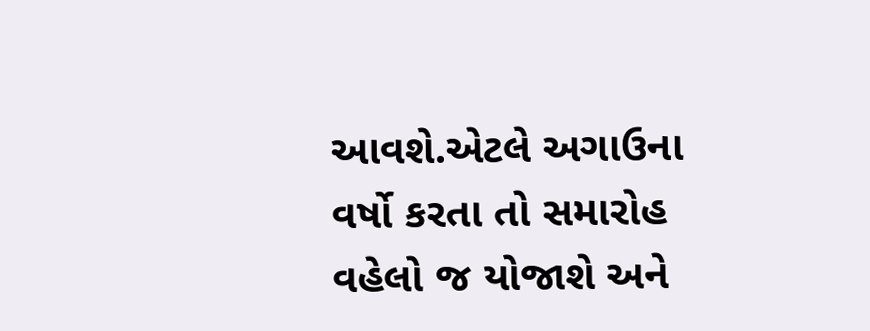આવશે.એટલે અગાઉના વર્ષો કરતા તો સમારોહ વહેલો જ યોજાશે અને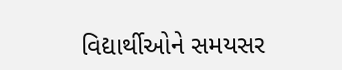વિદ્યાર્થીઓને સમયસર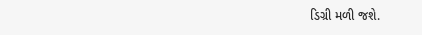ડિગ્રી મળી જશે.